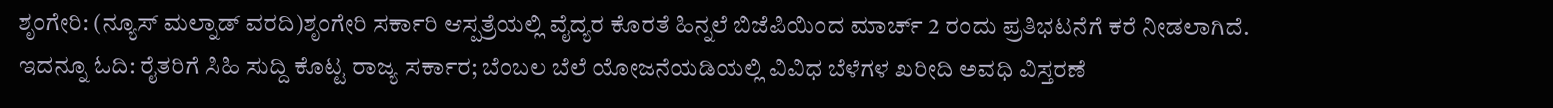ಶೃಂಗೇರಿ: (ನ್ಯೂಸ್ ಮಲ್ನಾಡ್ ವರದಿ)ಶೃಂಗೇರಿ ಸರ್ಕಾರಿ ಆಸ್ಪತ್ರೆಯಲ್ಲಿ ವೈದ್ಯರ ಕೊರತೆ ಹಿನ್ನಲೆ ಬಿಜೆಪಿಯಿಂದ ಮಾರ್ಚ್ 2 ರಂದು ಪ್ರತಿಭಟನೆಗೆ ಕರೆ ನೀಡಲಾಗಿದೆ.
ಇದನ್ನೂ ಓದಿ: ರೈತರಿಗೆ ಸಿಹಿ ಸುದ್ದಿ ಕೊಟ್ಟ ರಾಜ್ಯ ಸರ್ಕಾರ; ಬೆಂಬಲ ಬೆಲೆ ಯೋಜನೆಯಡಿಯಲ್ಲಿ ವಿವಿಧ ಬೆಳೆಗಳ ಖರೀದಿ ಅವಧಿ ವಿಸ್ತರಣೆ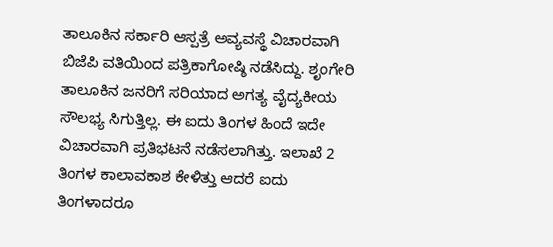ತಾಲೂಕಿನ ಸರ್ಕಾರಿ ಆಸ್ಪತ್ರೆ ಅವ್ಯವಸ್ಥೆ ವಿಚಾರವಾಗಿ ಬಿಜೆಪಿ ವತಿಯಿಂದ ಪತ್ರಿಕಾಗೋಷ್ಠಿ ನಡೆಸಿದ್ದು. ಶೃಂಗೇರಿ ತಾಲೂಕಿನ ಜನರಿಗೆ ಸರಿಯಾದ ಅಗತ್ಯ ವೈದ್ಯಕೀಯ ಸೌಲಭ್ಯ ಸಿಗುತ್ತಿಲ್ಲ. ಈ ಐದು ತಿಂಗಳ ಹಿಂದೆ ಇದೇ ವಿಚಾರವಾಗಿ ಪ್ರತಿಭಟನೆ ನಡೆಸಲಾಗಿತ್ತು. ಇಲಾಖೆ 2 ತಿಂಗಳ ಕಾಲಾವಕಾಶ ಕೇಳಿತ್ತು ಆದರೆ ಐದು ತಿಂಗಳಾದರೂ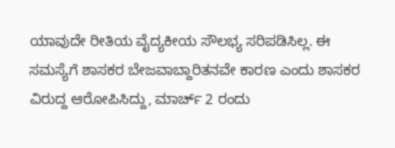ಯಾವುದೇ ರೀತಿಯ ವೈದ್ಯಕೀಯ ಸೌಲಭ್ಯ ಸರಿಪಡಿಸಿಲ್ಲ. ಈ ಸಮಸ್ಯೆಗೆ ಶಾಸಕರ ಬೇಜವಾಬ್ದಾರಿತನವೇ ಕಾರಣ ಎಂದು ಶಾಸಕರ ವಿರುದ್ದ ಆರೋಪಿಸಿದ್ದು, ಮಾರ್ಚ್ 2 ರಂದು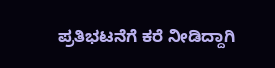ಪ್ರತಿಭಟನೆಗೆ ಕರೆ ನೀಡಿದ್ದಾಗಿ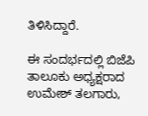ತಿಳಿಸಿದ್ದಾರೆ.

ಈ ಸಂದರ್ಭದಲ್ಲಿ ಬಿಜೆಪಿ ತಾಲೂಕು ಅಧ್ಯಕ್ಷರಾದ ಉಮೇಶ್ ತಲಗಾರು,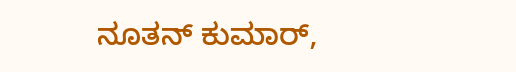ನೂತನ್ ಕುಮಾರ್,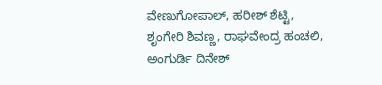ವೇಣುಗೋಪಾಲ್, ಹರೀಶ್ ಶೆಟ್ಟಿ, ಶೃಂಗೇರಿ ಶಿವಣ್ಣ, ರಾಘವೇಂದ್ರ ಹಂಚಲಿ, ಅಂಗುರ್ಡಿ ದಿನೇಶ್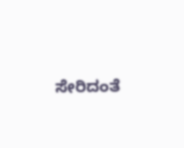ಸೇರಿದಂತೆ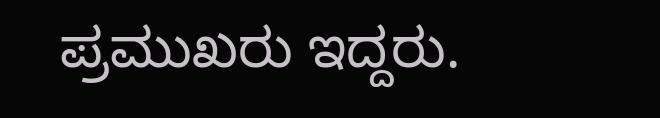ಪ್ರಮುಖರು ಇದ್ದರು.